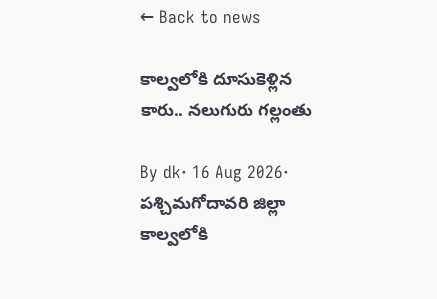← Back to news

కాల్వలోకి దూసుకెళ్లిన కారు.. నలుగురు గల్లంతు

By dk· 16 Aug 2026· పశ్చిమగోదావరి జిల్లా
కాల్వలోకి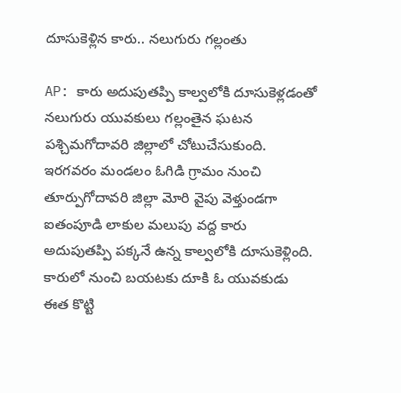దూసుకెళ్లిన కారు.. నలుగురు గల్లంతు

AP: కారు అదుపుతప్పి కాల్వలోకి దూసుకెళ్లడంతో నలుగురు యువకులు గల్లంతైన ఘటన పశ్చిమగోదావరి జిల్లాలో చోటుచేసుకుంది. ఇరగవరం మండలం ఓగిడి గ్రామం నుంచి తూర్పుగోదావరి జిల్లా మోరి వైపు వెళ్తుండగా ఐతంపూడి లాకుల మలుపు వద్ద కారు అదుపుతప్పి పక్కనే ఉన్న కాల్వలోకి దూసుకెళ్లింది. కారులో నుంచి బయటకు దూకి ఓ యువకుడు ఈత కొట్టి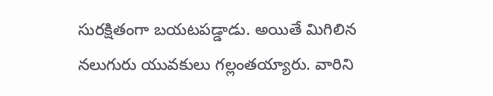సురక్షితంగా బయటపడ్డాడు. అయితే మిగిలిన నలుగురు యువకులు గల్లంతయ్యారు. వారిని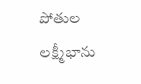పోతుల లక్ష్మీభాను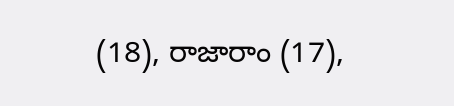(18), రాజారాం (17),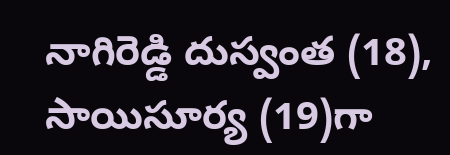నాగిరెడ్డి దుస్వంత (18), సాయిసూర్య (19)గా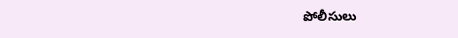పోలీసులు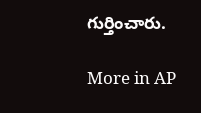గుర్తించారు.

More in AP